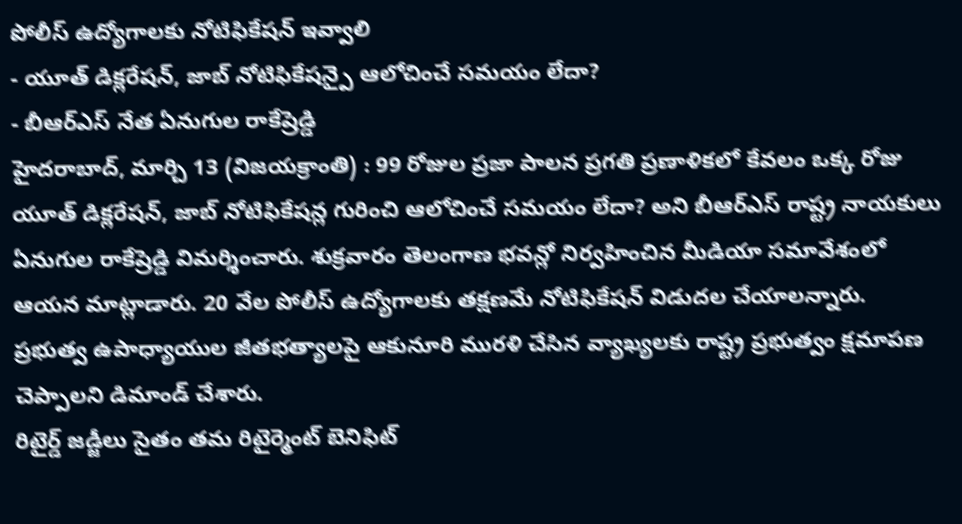పోలీస్ ఉద్యోగాలకు నోటిఫికేషన్ ఇవ్వాలి
- యూత్ డిక్లరేషన్, జాబ్ నోటిఫికేషన్పై ఆలోచించే సమయం లేదా?
- బీఆర్ఎస్ నేత ఏనుగుల రాకేష్రెడ్డి
హైదరాబాద్, మార్చి 13 (విజయక్రాంతి) : 99 రోజుల ప్రజా పాలన ప్రగతి ప్రణాళికలో కేవలం ఒక్క రోజు యూత్ డిక్లరేషన్, జాబ్ నోటిఫికేషన్ల గురించి ఆలోచించే సమయం లేదా? అని బీఆర్ఎస్ రాష్ట్ర నాయకులు ఏనుగుల రాకేష్రెడ్డి విమర్శించారు. శుక్రవారం తెలంగాణ భవన్లో నిర్వహించిన మీడియా సమావేశంలో ఆయన మాట్లాడారు. 20 వేల పోలీస్ ఉద్యోగాలకు తక్షణమే నోటిఫికేషన్ విడుదల చేయాలన్నారు. ప్రభుత్వ ఉపాధ్యాయుల జీతభత్యాలపై ఆకునూరి మురళి చేసిన వ్యాఖ్యలకు రాష్ట్ర ప్రభుత్వం క్షమాపణ చెప్పాలని డిమాండ్ చేశారు.
రిటైర్డ్ జడ్జీలు సైతం తమ రిటైర్మెంట్ బెనిఫిట్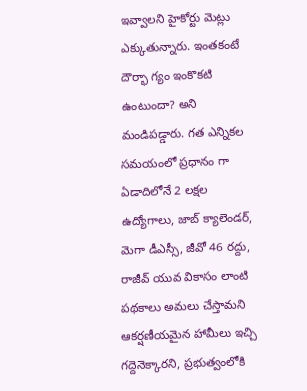ఇవ్వాలని హైకోర్టు మెట్లు ఎక్కుతున్నారు. ఇంతకంటే దౌర్భా గ్యం ఇంకొకటి ఉంటుందా? అని మండిపడ్డారు. గత ఎన్నికల సమయంలో ప్రధానం గా ఏడాదిలోనే 2 లక్షల ఉద్యోగాలు, జాబ్ క్యాలెండర్, మెగా డీఎస్సీ, జీవో 46 రద్దు, రాజీవ్ యువ వికాసం లాంటి పథకాలు అమలు చేస్తామని ఆకర్షణీయమైన హామీలు ఇచ్చి గద్దెనెక్కారని, ప్రభుత్వంలోకి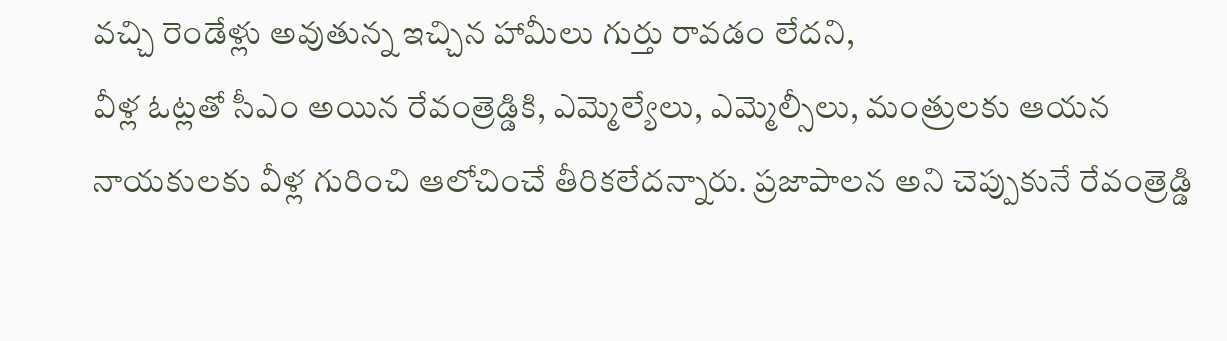వచ్చి రెండేళ్లు అవుతున్న ఇచ్చిన హామీలు గుర్తు రావడం లేదని,
వీళ్ల ఓట్లతో సీఎం అయిన రేవంత్రెడ్డికి, ఎమ్మెల్యేలు, ఎమ్మెల్సీలు, మంత్రులకు ఆయన నాయకులకు వీళ్ల గురించి ఆలోచించే తీరికలేదన్నారు. ప్రజాపాలన అని చెప్పుకునే రేవంత్రెడ్డి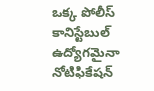ఒక్క పోలీస్ కానిస్టేబుల్ ఉద్యోగమైనా నోటిఫికేషన్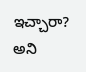ఇచ్చారా? అని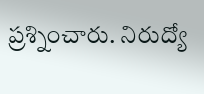ప్రశ్నించారు. నిరుద్యో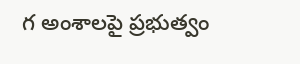గ అంశాలపై ప్రభుత్వం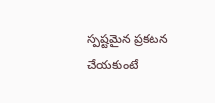స్పష్టమైన ప్రకటన చేయకుంటే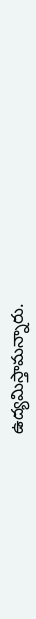ఉద్యమిస్తామన్నారు.